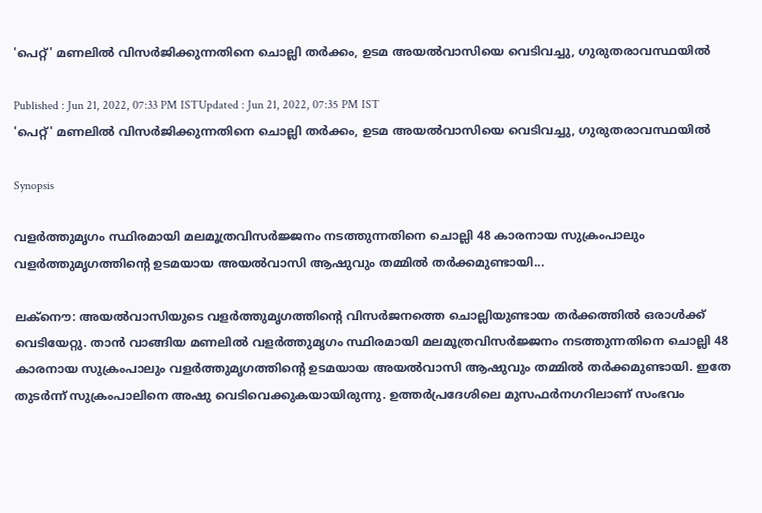'പെറ്റ്' മണലിൽ വിസർജിക്കുന്നതിനെ ചൊല്ലി തർക്കം, ഉടമ അയൽവാസിയെ വെടിവച്ചു, ഗുരുതരാവസ്ഥയിൽ

Published : Jun 21, 2022, 07:33 PM ISTUpdated : Jun 21, 2022, 07:35 PM IST
'പെറ്റ്' മണലിൽ വിസർജിക്കുന്നതിനെ ചൊല്ലി തർക്കം, ഉടമ അയൽവാസിയെ വെടിവച്ചു, ഗുരുതരാവസ്ഥയിൽ

Synopsis

വളർത്തുമൃഗം സ്ഥിരമായി മലമൂത്രവിസർജ്ജനം നടത്തുന്നതിനെ ചൊല്ലി 48 കാരനായ സുക്രംപാലും വളർത്തുമൃഗത്തിന്റെ ഉടമയായ അയൽവാസി ആഷുവും തമ്മിൽ ത‍ർക്കമുണ്ടായി...

ലക്നൌ: അയൽവാസിയുടെ വളർത്തുമൃഗത്തിന്റെ വിസ‍‍ർജനത്തെ ചൊല്ലിയുണ്ടായ തർക്കത്തിൽ ഒരാൾക്ക് വെടിയേറ്റു. താൻ വാങ്ങിയ മണലിൽ വളർത്തുമൃഗം സ്ഥിരമായി മലമൂത്രവിസർജ്ജനം നടത്തുന്നതിനെ ചൊല്ലി 48 കാരനായ സുക്രംപാലും വളർത്തുമൃഗത്തിന്റെ ഉടമയായ അയൽവാസി ആഷുവും തമ്മിൽ ത‍ർക്കമുണ്ടായി. ഇതേ തുട‍ർന്ന് സുക്രംപാലിനെ അഷു വെടിവെക്കുകയായിരുന്നു. ഉത്തർപ്രദേശിലെ മുസഫർനഗറിലാണ് സംഭവം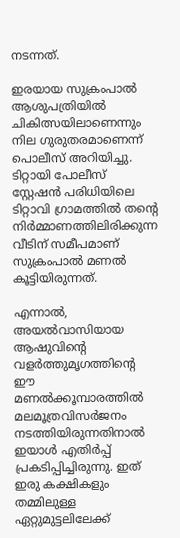നടന്നത്.

ഇരയായ സുക്രംപാൽ ആശുപത്രിയിൽ ചികിത്സയിലാണെന്നും നില ഗുരുതരമാണെന്ന് പൊലീസ് അറിയിച്ചു. ടിറ്റായി പോലീസ് സ്റ്റേഷൻ പരിധിയിലെ ടിറ്റാവി ഗ്രാമത്തിൽ തന്റെ നിർമ്മാണത്തിലിരിക്കുന്ന വീടിന് സമീപമാണ് സുക്രംപാൽ മണൽ കൂട്ടിയിരുന്നത്.

എന്നാൽ, അയൽവാസിയായ ആഷുവിന്റെ വളർത്തുമൃഗത്തിന്റെ ഈ മണൽക്കൂമ്പാരത്തിൽ മലമൂത്രവിസർജനം നടത്തിയിരുന്നതിനാൽ ഇയാൾ എതിർപ്പ് പ്രകടിപ്പിച്ചിരുന്നു. ഇത് ഇരു കക്ഷികളും തമ്മിലുള്ള ഏറ്റുമുട്ടലിലേക്ക്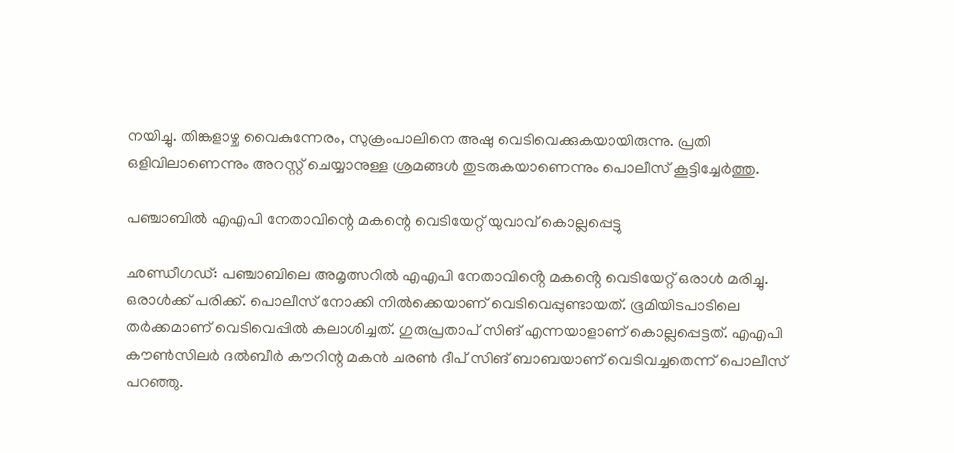നയിച്ചു. തിങ്കളാഴ്ച വൈകുന്നേരം, സുക്രംപാലിനെ അഷു വെടിവെക്കുകയായിരുന്നു. പ്രതി ഒളിവിലാണെന്നും അറസ്റ്റ് ചെയ്യാനുള്ള ശ്രമങ്ങൾ തുടരുകയാണെന്നും പൊലീസ് കൂട്ടിച്ചേർത്തു.

പഞ്ചാബിൽ എഎപി നേതാവിന്റെ മകന്റെ വെടിയേറ്റ് യുവാവ് കൊല്ലപ്പെട്ടു

ഛണ്ഡീഗഡ്: പഞ്ചാബിലെ അമൃത്സറിൽ എഎപി നേതാവിൻ്റെ മകൻ്റെ വെടിയേറ്റ് ഒരാൾ മരിച്ചു. ഒരാൾക്ക് പരിക്ക്. പൊലീസ് നോക്കി നിൽക്കെയാണ് വെടിവെപ്പുണ്ടായത്. ഭൂമിയിടപാടിലെ തർക്കമാണ് വെടിവെപ്പിൽ കലാശിച്ചത്. ഗുരുപ്രതാപ് സിങ് എന്നയാളാണ് കൊല്ലപ്പെട്ടത്. എഎപി കൗൺസിലർ ദൽബീർ കൗറിന്റ മകൻ ചരൺ ദീപ് സിങ് ബാബയാണ് വെടിവച്ചതെന്ന് പൊലീസ് പറഞ്ഞു.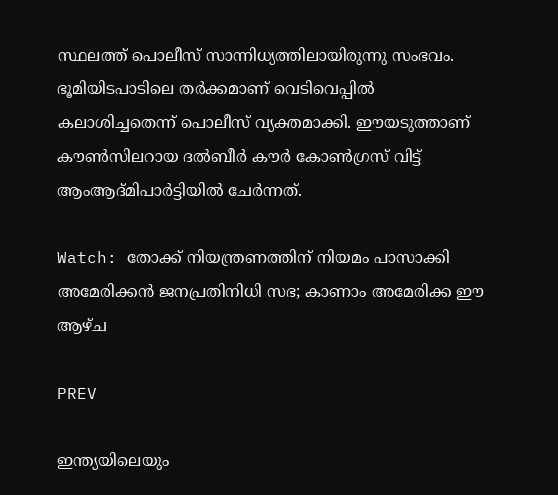സ്ഥലത്ത് പൊലീസ് സാന്നിധ്യത്തിലായിരുന്നു സംഭവം. ഭൂമിയിടപാടിലെ തർക്കമാണ് വെടിവെപ്പിൽ കലാശിച്ചതെന്ന് പൊലീസ് വ്യക്തമാക്കി. ഈയടുത്താണ് കൗൺസിലറായ ദൽബീർ കൗർ കോൺഗ്രസ് വിട്ട് ആംആദ്മിപാർട്ടിയിൽ ചേർന്നത്.

Watch: തോക്ക് നിയന്ത്രണത്തിന് നിയമം പാസാക്കി അമേരിക്കന്‍ ജനപ്രതിനിധി സഭ; കാണാം അമേരിക്ക ഈ ആഴ്ച

PREV

ഇന്ത്യയിലെയും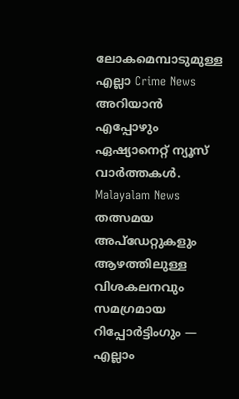ലോകമെമ്പാടുമുള്ള എല്ലാ Crime News അറിയാൻ എപ്പോഴും ഏഷ്യാനെറ്റ് ന്യൂസ് വാർത്തകൾ. Malayalam News  തത്സമയ അപ്‌ഡേറ്റുകളും ആഴത്തിലുള്ള വിശകലനവും സമഗ്രമായ റിപ്പോർട്ടിംഗും — എല്ലാം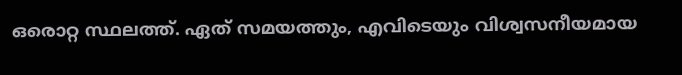ഒരൊറ്റ സ്ഥലത്ത്. ഏത് സമയത്തും, എവിടെയും വിശ്വസനീയമായ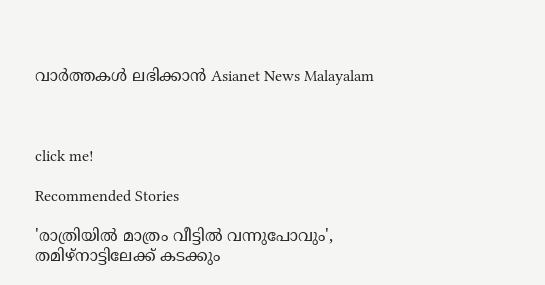വാർത്തകൾ ലഭിക്കാൻ Asianet News Malayalam



click me!

Recommended Stories

'രാത്രിയിൽ മാത്രം വീട്ടിൽ വന്നുപോവും', തമിഴ്നാട്ടിലേക്ക് കടക്കും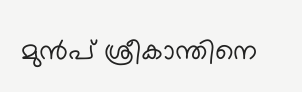മുൻപ് ശ്രീകാന്തിനെ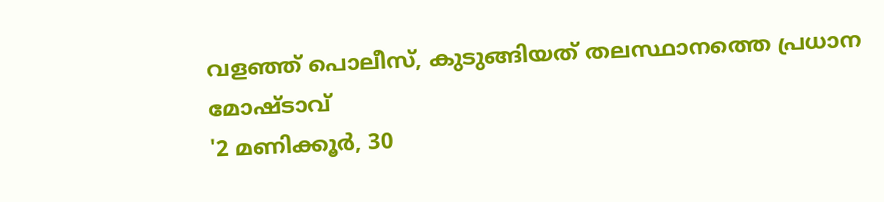വളഞ്ഞ് പൊലീസ്, കുടുങ്ങിയത് തലസ്ഥാനത്തെ പ്രധാന മോഷ്ടാവ്
'2 മണിക്കൂർ, 30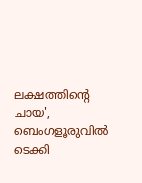ലക്ഷത്തിന്റെ ചായ', ബെംഗളൂരുവിൽ ടെക്കി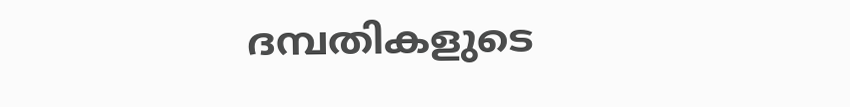ദമ്പതികളുടെ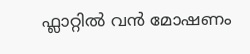ഫ്ലാറ്റിൽ വൻ മോഷണം